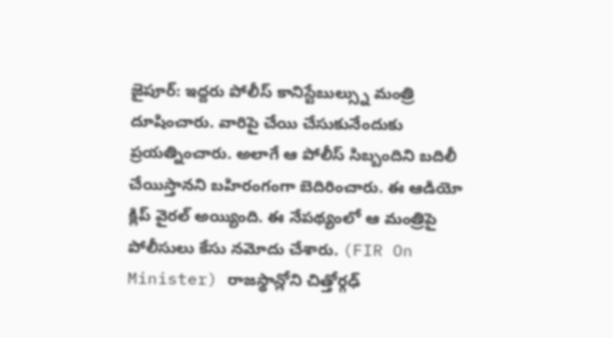జైపూర్: ఇద్దరు పోలీస్ కానిస్టేబుల్స్ను మంత్రి దూషించారు. వారిపై చేయి చేసుకునేందుకు ప్రయత్నించారు. అలాగే ఆ పోలీస్ సిబ్బందిని బదిలీ చేయిస్తానని బహిరంగంగా బెదిరించారు. ఈ ఆడియో క్లిప్ వైరల్ అయ్యింది. ఈ నేపథ్యంలో ఆ మంత్రిపై పోలీసులు కేసు నమోదు చేశారు. (FIR On Minister) రాజస్థాన్లోని చిత్తోర్గఢ్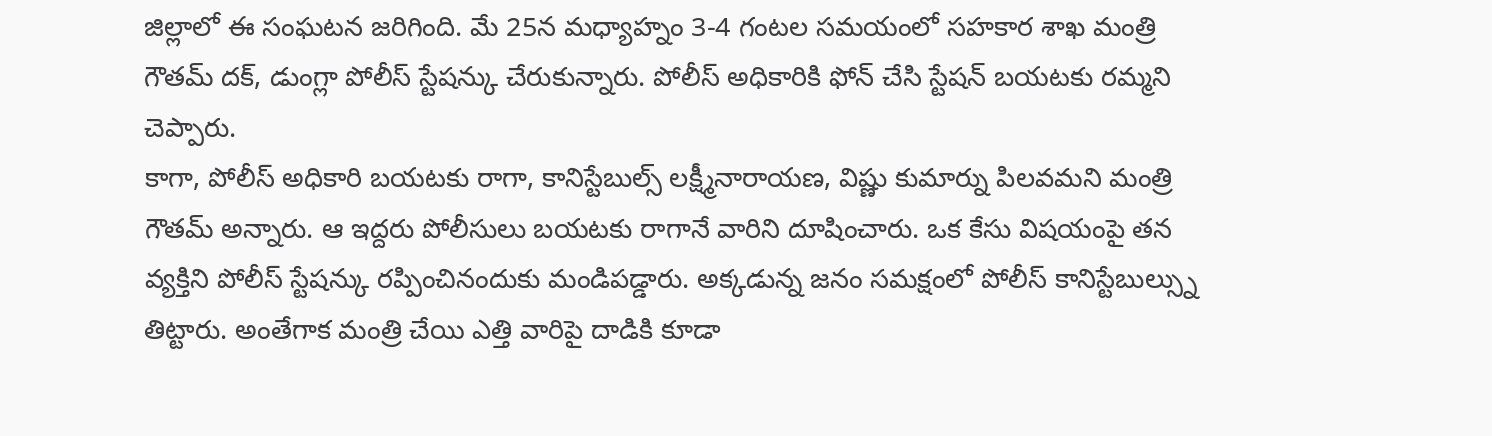జిల్లాలో ఈ సంఘటన జరిగింది. మే 25న మధ్యాహ్నం 3-4 గంటల సమయంలో సహకార శాఖ మంత్రి గౌతమ్ దక్, డుంగ్లా పోలీస్ స్టేషన్కు చేరుకున్నారు. పోలీస్ అధికారికి ఫోన్ చేసి స్టేషన్ బయటకు రమ్మని చెప్పారు.
కాగా, పోలీస్ అధికారి బయటకు రాగా, కానిస్టేబుల్స్ లక్ష్మీనారాయణ, విష్ణు కుమార్ను పిలవమని మంత్రి గౌతమ్ అన్నారు. ఆ ఇద్దరు పోలీసులు బయటకు రాగానే వారిని దూషించారు. ఒక కేసు విషయంపై తన వ్యక్తిని పోలీస్ స్టేషన్కు రప్పించినందుకు మండిపడ్డారు. అక్కడున్న జనం సమక్షంలో పోలీస్ కానిస్టేబుల్స్ను తిట్టారు. అంతేగాక మంత్రి చేయి ఎత్తి వారిపై దాడికి కూడా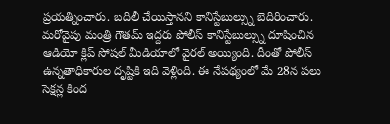ప్రయత్నించారు. బదిలీ చేయిస్తానని కానిస్టేబుల్స్ను బెదిరించారు.
మరోవైపు మంత్రి గౌతమ్ ఇద్దరు పోలీస్ కానిస్టేబుల్స్ను దూషించిన ఆడియో క్లిప్ సోషల్ మీడియాలో వైరల్ అయ్యింది. దీంతో పోలీస్ ఉన్నతాధికారుల దృష్టికి ఇది వెళ్లింది. ఈ నేపథ్యంలో మే 28న పలు సెక్షన్ల కింద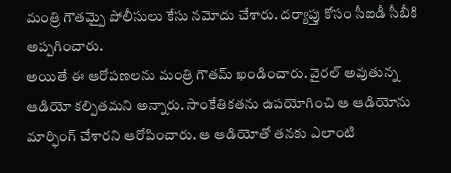మంత్రి గౌతమ్పై పోలీసులు కేసు నమోదు చేశారు. దర్యాప్తు కోసం సీఐడీ సీబీకి అప్పగించారు.
అయితే ఈ ఆరోపణలను మంత్రి గౌతమ్ ఖండించారు. వైరల్ అవుతున్న ఆడియో కల్పితమని అన్నారు. సాంకేతికతను ఉపయోగించి ఆ ఆడియోను మార్ఫింగ్ చేశారని ఆరోపించారు. ఆ ఆడియోతో తనకు ఎలాంటి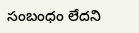సంబంధం లేదని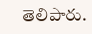తెలిపారు.